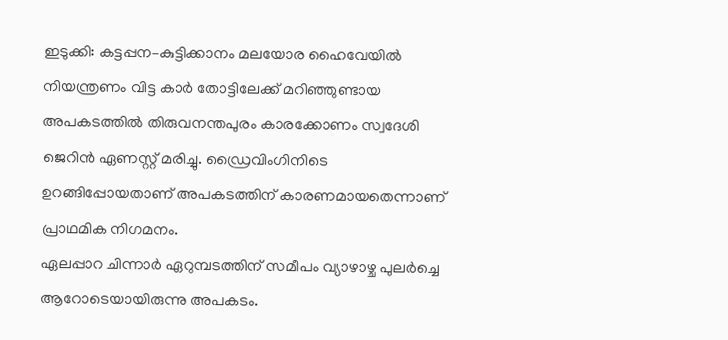ഇടുക്കി: കട്ടപ്പന–കുട്ടിക്കാനം മലയോര ഹൈവേയിൽ നിയന്ത്രണം വിട്ട കാർ തോട്ടിലേക്ക് മറിഞ്ഞുണ്ടായ അപകടത്തിൽ തിരുവനന്തപുരം കാരക്കോണം സ്വദേശി ജെറിൻ ഏണസ്റ്റ് മരിച്ചു. ഡ്രൈവിംഗിനിടെ ഉറങ്ങിപ്പോയതാണ് അപകടത്തിന് കാരണമായതെന്നാണ് പ്രാഥമിക നിഗമനം.
ഏലപ്പാറ ചിന്നാർ ഏറുമ്പടത്തിന് സമീപം വ്യാഴാഴ്ച പുലർച്ചെ ആറോടെയായിരുന്നു അപകടം.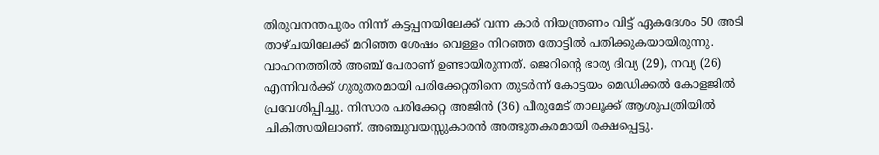തിരുവനന്തപുരം നിന്ന് കട്ടപ്പനയിലേക്ക് വന്ന കാർ നിയന്ത്രണം വിട്ട് ഏകദേശം 50 അടി താഴ്ചയിലേക്ക് മറിഞ്ഞ ശേഷം വെള്ളം നിറഞ്ഞ തോട്ടിൽ പതിക്കുകയായിരുന്നു.
വാഹനത്തിൽ അഞ്ച് പേരാണ് ഉണ്ടായിരുന്നത്. ജെറിന്റെ ഭാര്യ ദിവ്യ (29), നവ്യ (26) എന്നിവർക്ക് ഗുരുതരമായി പരിക്കേറ്റതിനെ തുടർന്ന് കോട്ടയം മെഡിക്കൽ കോളജിൽ പ്രവേശിപ്പിച്ചു. നിസാര പരിക്കേറ്റ അജിൻ (36) പീരുമേട് താലൂക്ക് ആശുപത്രിയിൽ ചികിത്സയിലാണ്. അഞ്ചുവയസ്സുകാരൻ അത്ഭുതകരമായി രക്ഷപ്പെട്ടു.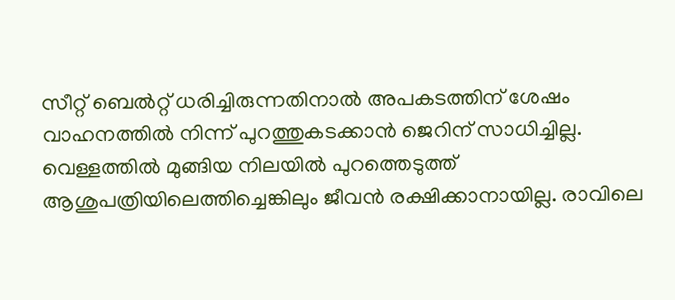സീറ്റ് ബെൽറ്റ് ധരിച്ചിരുന്നതിനാൽ അപകടത്തിന് ശേഷം വാഹനത്തിൽ നിന്ന് പുറത്തുകടക്കാൻ ജെറിന് സാധിച്ചില്ല. വെള്ളത്തിൽ മുങ്ങിയ നിലയിൽ പുറത്തെടുത്ത് ആശുപത്രിയിലെത്തിച്ചെങ്കിലും ജീവൻ രക്ഷിക്കാനായില്ല. രാവിലെ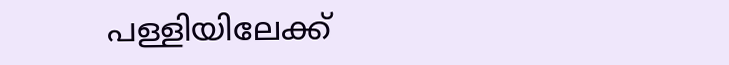പള്ളിയിലേക്ക്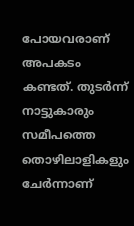പോയവരാണ് അപകടം കണ്ടത്. തുടർന്ന് നാട്ടുകാരും സമീപത്തെ തൊഴിലാളികളും ചേർന്നാണ്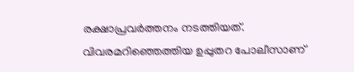രക്ഷാപ്രവർത്തനം നടത്തിയത്. വിവരമറിഞ്ഞെത്തിയ ഉപ്പുതറ പോലീസാണ്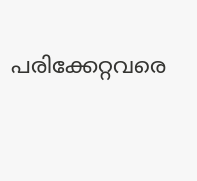പരിക്കേറ്റവരെ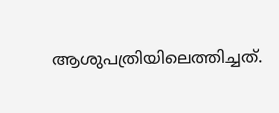ആശുപത്രിയിലെത്തിച്ചത്.